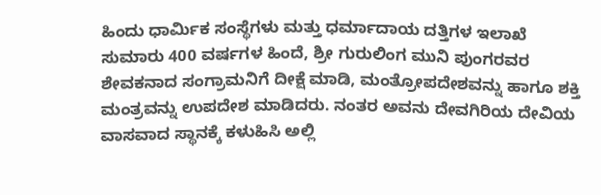ಹಿಂದು ಧಾರ್ಮಿಕ ಸಂಸ್ಥೆಗಳು ಮತ್ತು ಧರ್ಮಾದಾಯ ದತ್ತಿಗಳ ಇಲಾಖೆ
ಸುಮಾರು 400 ವರ್ಷಗಳ ಹಿಂದೆ, ಶ್ರೀ ಗುರುಲಿಂಗ ಮುನಿ ಪುಂಗರವರ ಶೇವಕನಾದ ಸಂಗ್ರಾಮನಿಗೆ ದೀಕ್ಷೆ ಮಾಡಿ, ಮಂತ್ರೋಪದೇಶವನ್ನು ಹಾಗೂ ಶಕ್ತಿ ಮಂತ್ರವನ್ನು ಉಪದೇಶ ಮಾಡಿದರು. ನಂತರ ಅವನು ದೇವಗಿರಿಯ ದೇವಿಯ ವಾಸವಾದ ಸ್ಥಾನಕ್ಕೆ ಕಳುಹಿಸಿ ಅಲ್ಲಿ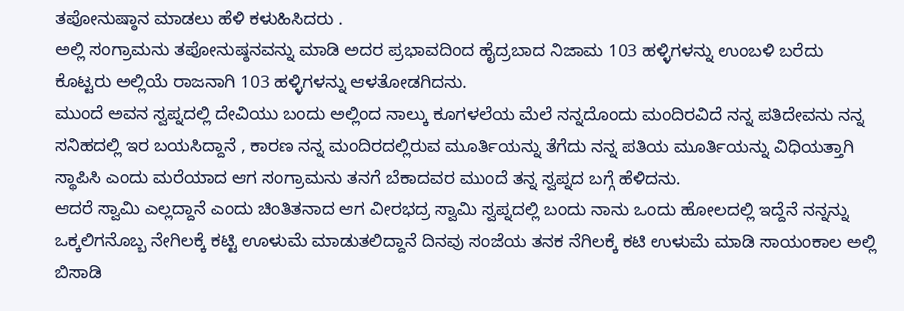ತಪೋನುಷ್ಠಾನ ಮಾಡಲು ಹೆಳಿ ಕಳುಹಿಸಿದರು .
ಅಲ್ಲಿ ಸಂಗ್ರಾಮನು ತಪೋನುಷ್ಠನವನ್ನು ಮಾಡಿ ಅದರ ಪ್ರಭಾವದಿಂದ ಹೈದ್ರಬಾದ ನಿಜಾಮ 103 ಹಳ್ಳಿಗಳನ್ನು ಉಂಬಳಿ ಬರೆದು ಕೊಟ್ಟರು ಅಲ್ಲಿಯೆ ರಾಜನಾಗಿ 103 ಹಳ್ಳಿಗಳನ್ನು ಆಳತೋಡಗಿದನು.
ಮುಂದೆ ಅವನ ಸ್ವಪ್ನದಲ್ಲಿ ದೇವಿಯು ಬಂದು ಅಲ್ಲಿಂದ ನಾಲ್ಕು ಕೂಗಳಲೆಯ ಮೆಲೆ ನನ್ನದೊಂದು ಮಂದಿರವಿದೆ ನನ್ನ ಪತಿದೇವನು ನನ್ನ ಸನಿಹದಲ್ಲಿ ಇರ ಬಯಸಿದ್ದಾನೆ , ಕಾರಣ ನನ್ನ ಮಂದಿರದಲ್ಲಿರುವ ಮೂರ್ತಿಯನ್ನು ತೆಗೆದು ನನ್ನ ಪತಿಯ ಮೂರ್ತಿಯನ್ನು ವಿಧಿಯತ್ತಾಗಿ ಸ್ಥಾಪಿಸಿ ಎಂದು ಮರೆಯಾದ ಆಗ ಸಂಗ್ರಾಮನು ತನಗೆ ಬೆಕಾದವರ ಮುಂದೆ ತನ್ನ ಸ್ವಪ್ನದ ಬಗ್ಗೆ ಹೆಳಿದನು.
ಆದರೆ ಸ್ವಾಮಿ ಎಲ್ಲದ್ದಾನೆ ಎಂದು ಚಿಂತಿತನಾದ ಆಗ ವೀರಭದ್ರ ಸ್ವಾಮಿ ಸ್ವಪ್ನದಲ್ಲಿ ಬಂದು ನಾನು ಒಂದು ಹೋಲದಲ್ಲಿ ಇದ್ದೆನೆ ನನ್ನನ್ನು ಒಕ್ಕಲಿಗನೊಬ್ಬ ನೇಗಿಲಕ್ಕೆ ಕಟ್ಟಿ ಊಳುಮೆ ಮಾಡುತಲಿದ್ದಾನೆ ದಿನವು ಸಂಜೆಯ ತನಕ ನೆಗಿಲಕ್ಕೆ ಕಟಿ ಉಳುಮೆ ಮಾಡಿ ಸಾಯಂಕಾಲ ಅಲ್ಲಿ ಬಿಸಾಡಿ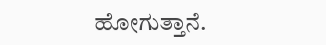ಹೋಗುತ್ತಾನೆ.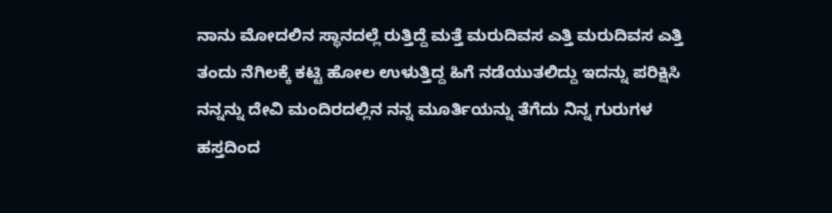ನಾನು ಮೋದಲಿನ ಸ್ಥಾನದಲ್ಲೆ ರುತ್ತಿದ್ದೆ ಮತ್ತೆ ಮರುದಿವಸ ಎತ್ತಿ ಮರುದಿವಸ ಎತ್ತಿ ತಂದು ನೆಗಿಲಕ್ಕೆ ಕಟ್ಟಿ ಹೋಲ ಉಳುತ್ತಿದ್ದ ಹಿಗೆ ನಡೆಯುತಲಿದ್ದು ಇದನ್ನು ಪರಿಕ್ಷಿಸಿ ನನ್ನನ್ನು ದೇವಿ ಮಂದಿರದಲ್ಲಿನ ನನ್ನ ಮೂರ್ತಿಯನ್ನು ತೆಗೆದು ನಿನ್ನ ಗುರುಗಳ ಹಸ್ತದಿಂದ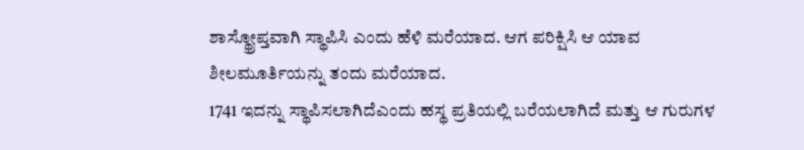ಶಾಸ್ಥ್ರೋಪ್ತವಾಗಿ ಸ್ಥಾಪಿಸಿ ಎಂದು ಹೆಳಿ ಮರೆಯಾದ. ಆಗ ಪರಿಕ್ಷಿಸಿ ಆ ಯಾವ ಶೀಲಮೂರ್ತಿಯನ್ನು ತಂದು ಮರೆಯಾದ.
1741 ಇದನ್ನು ಸ್ಥಾಪಿಸಲಾಗಿದೆಎಂದು ಹಸ್ಥ ಪ್ರತಿಯಲ್ಲಿ ಬರೆಯಲಾಗಿದೆ ಮತ್ತು ಆ ಗುರುಗಳ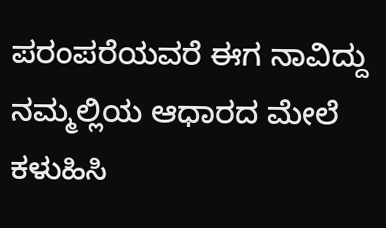ಪರಂಪರೆಯವರೆ ಈಗ ನಾವಿದ್ದು ನಮ್ಮಲ್ಲಿಯ ಆಧಾರದ ಮೇಲೆ ಕಳುಹಿಸಿ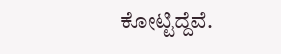ಕೋಟ್ಟಿದ್ದೆವೆ.